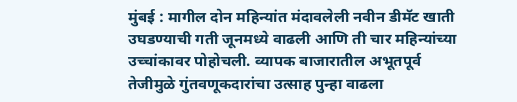मुंबई : मागील दोन महिन्यांत मंदावलेली नवीन डीमॅट खाती उघडण्याची गती जूनमध्ये वाढली आणि ती चार महिन्यांच्या उच्चांकावर पोहोचली. व्यापक बाजारातील अभूतपूर्व तेजीमुळे गुंतवणूकदारांचा उत्साह पुन्हा वाढला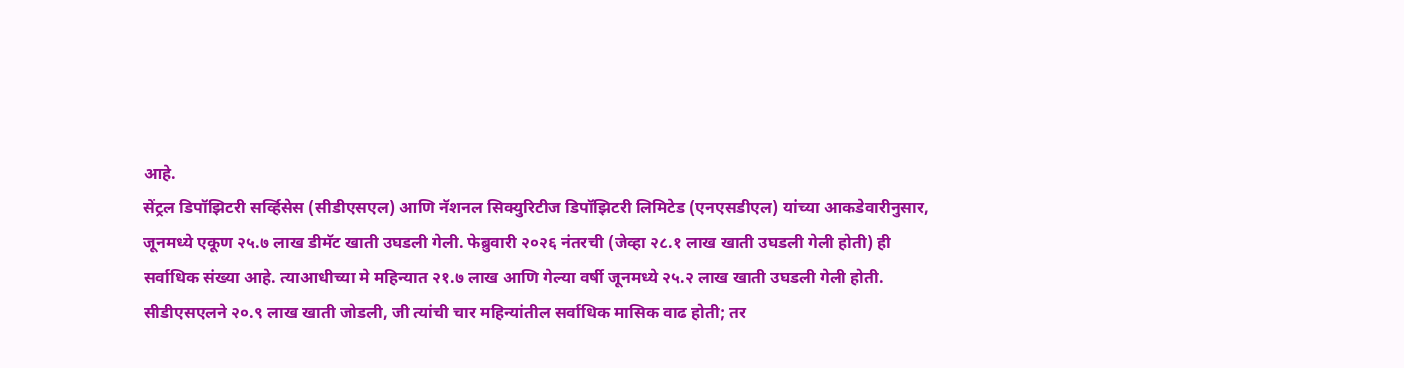आहे.
सेंट्रल डिपॉझिटरी सर्व्हिसेस (सीडीएसएल) आणि नॅशनल सिक्युरिटीज डिपॉझिटरी लिमिटेड (एनएसडीएल) यांच्या आकडेवारीनुसार, जूनमध्ये एकूण २५.७ लाख डीमॅट खाती उघडली गेली. फेब्रुवारी २०२६ नंतरची (जेव्हा २८.१ लाख खाती उघडली गेली होती) ही सर्वाधिक संख्या आहे. त्याआधीच्या मे महिन्यात २१.७ लाख आणि गेल्या वर्षी जूनमध्ये २५.२ लाख खाती उघडली गेली होती.
सीडीएसएलने २०.९ लाख खाती जोडली, जी त्यांची चार महिन्यांतील सर्वाधिक मासिक वाढ होती; तर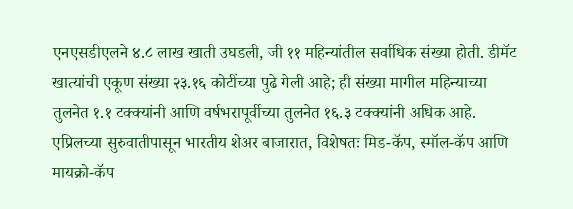एनएसडीएलने ४.८ लाख खाती उघडली, जी ११ महिन्यांतील सर्वाधिक संख्या होती. डीमॅट खात्यांची एकूण संख्या २३.१६ कोटींच्या पुढे गेली आहे; ही संख्या मागील महिन्याच्या तुलनेत १.१ टक्क्यांनी आणि वर्षभरापूर्वीच्या तुलनेत १६.३ टक्क्यांनी अधिक आहे.
एप्रिलच्या सुरुवातीपासून भारतीय शेअर बाजारात, विशेषतः मिड-कॅप, स्मॉल-कॅप आणि मायक्रो-कॅप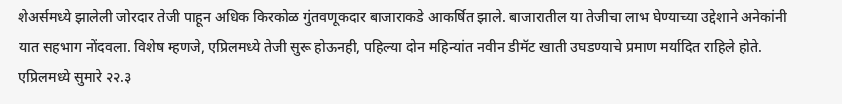शेअर्समध्ये झालेली जोरदार तेजी पाहून अधिक किरकोळ गुंतवणूकदार बाजाराकडे आकर्षित झाले. बाजारातील या तेजीचा लाभ घेण्याच्या उद्देशाने अनेकांनी यात सहभाग नोंदवला. विशेष म्हणजे, एप्रिलमध्ये तेजी सुरू होऊनही, पहिल्या दोन महिन्यांत नवीन डीमॅट खाती उघडण्याचे प्रमाण मर्यादित राहिले होते. एप्रिलमध्ये सुमारे २२.३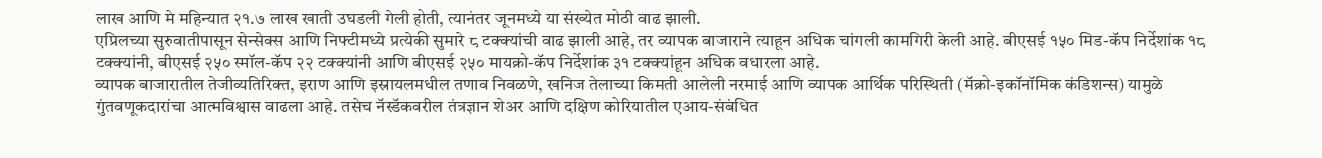लाख आणि मे महिन्यात २१.७ लाख खाती उघडली गेली होती, त्यानंतर जूनमध्ये या संख्येत मोठी वाढ झाली.
एप्रिलच्या सुरुवातीपासून सेन्सेक्स आणि निफ्टीमध्ये प्रत्येकी सुमारे ८ टक्क्यांची वाढ झाली आहे, तर व्यापक बाजाराने त्याहून अधिक चांगली कामगिरी केली आहे. बीएसई १५० मिड-कॅप निर्देशांक १८ टक्क्यांनी, बीएसई २५० स्मॉल-कॅप २२ टक्क्यांनी आणि बीएसई २५० मायक्रो-कॅप निर्देशांक ३१ टक्क्यांहून अधिक वधारला आहे.
व्यापक बाजारातील तेजीव्यतिरिक्त, इराण आणि इस्रायलमधील तणाव निवळणे, खनिज तेलाच्या किमती आलेली नरमाई आणि व्यापक आर्थिक परिस्थिती (मॅक्रो-इकॉनॉमिक कंडिशन्स) यामुळे गुंतवणूकदारांचा आत्मविश्वास वाढला आहे. तसेच नॅस्डॅकवरील तंत्रज्ञान शेअर आणि दक्षिण कोरियातील एआय-संबंधित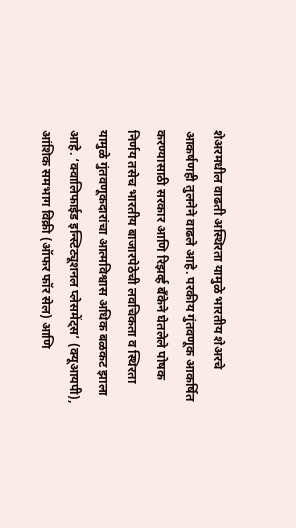शेअरमधील वाढती अस्थिरता यामुळे भारतीय शेअरचे आकर्षणही तुलनेने वाढले आहे. परकीय गुंतवणूक आकर्षित करण्यासाठी सरकार आणि रिझर्व्ह बँकेने घेतलेले पोषक निर्णय तसेच भारतीय बाजारपेठेची लवचिकता व स्थिरता यामुळे गुंतवणूकदारांचा आत्मविश्वास अधिक बळकट झाला आहे. ‘क्वालिफाईड इन्स्टिट्यूशनल प्लेसमेंट्स’ (क्यूआयपी), आंशिक समभाग विक्री (ऑफर फॉर सेल) आणि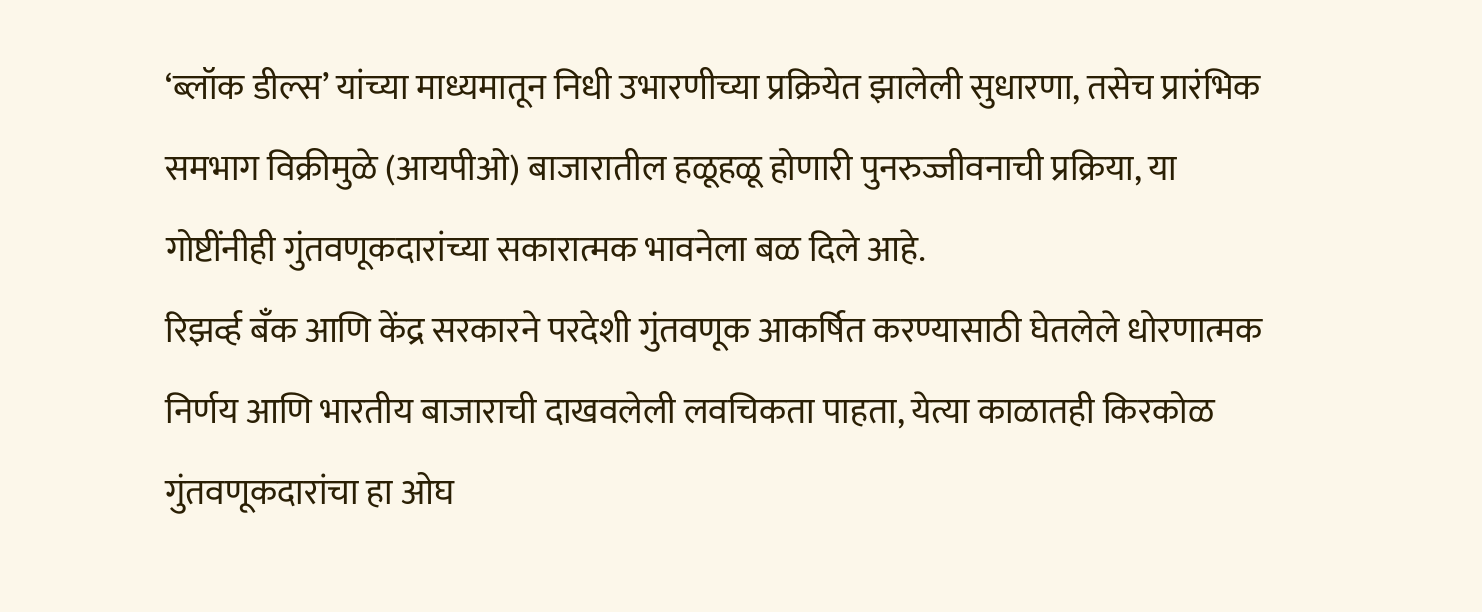‘ब्लॉक डील्स’ यांच्या माध्यमातून निधी उभारणीच्या प्रक्रियेत झालेली सुधारणा, तसेच प्रारंभिक समभाग विक्रीमुळे (आयपीओ) बाजारातील हळूहळू होणारी पुनरुज्जीवनाची प्रक्रिया, या गोष्टींनीही गुंतवणूकदारांच्या सकारात्मक भावनेला बळ दिले आहे.
रिझर्व्ह बँक आणि केंद्र सरकारने परदेशी गुंतवणूक आकर्षित करण्यासाठी घेतलेले धोरणात्मक निर्णय आणि भारतीय बाजाराची दाखवलेली लवचिकता पाहता, येत्या काळातही किरकोळ गुंतवणूकदारांचा हा ओघ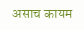असाच कायम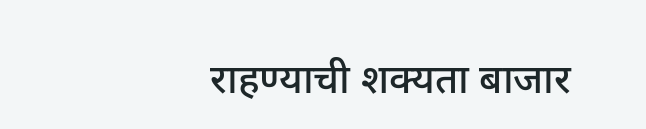राहण्याची शक्यता बाजार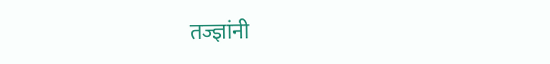तज्ज्ञांनी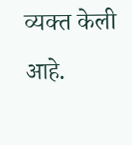व्यक्त केली आहे.